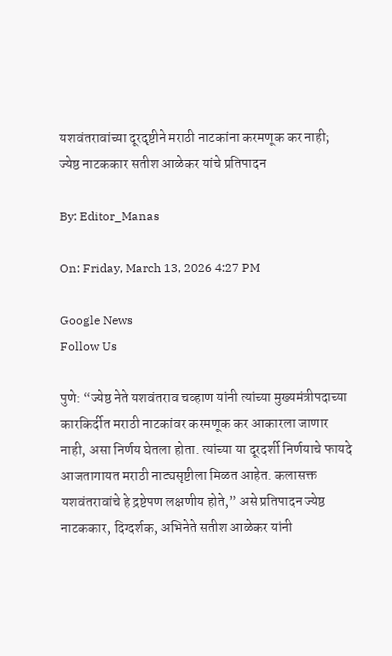यशवंतरावांच्या दूरदृष्टीने मराठी नाटकांना करमणूक कर नाही; ज्येष्ठ नाटककार सतीश आळेकर यांचे प्रतिपादन

By: Editor_Manas

On: Friday, March 13, 2026 4:27 PM

Google News
Follow Us

पुणे: “ज्येष्ठ नेते यशवंतराव चव्हाण यांनी त्यांच्या मुख्यमंत्रीपदाच्या कारकिर्दीत मराठी नाटकांवर करमणूक कर आकारला जाणार नाही, असा निर्णय घेतला होता. त्यांच्या या दूरदर्शी निर्णयाचे फायदे आजतागायत मराठी नाट्यसृष्टीला मिळत आहेत. कलासक्त यशवंतरावांचे हे द्रष्टेपण लक्षणीय होते,” असे प्रतिपादन ज्येष्ठ नाटककार, दिग्दर्शक, अभिनेते सतीश आळेकर यांनी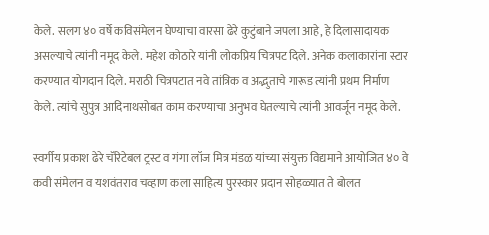केले. सलग ४० वर्षे कविसंमेलन घेण्याचा वारसा ढेरे कुटुंबाने जपला आहे, हे दिलासादायक असल्याचे त्यांनी नमूद केले. महेश कोठारे यांनी लोकप्रिय चित्रपट दिले. अनेक कलाकारांना स्टार करण्यात योगदान दिले. मराठी चित्रपटात नवे तांत्रिक व अद्भुताचे गारूड त्यांनी प्रथम निर्माण केले. त्यांचे सुपुत्र आदिनाथसोबत काम करण्याचा अनुभव घेतल्याचे त्यांनी आवर्जून नमूद केले.

स्वर्गीय प्रकाश ढेरे चॅरिटेबल ट्रस्ट व गंगा लॉज मित्र मंडळ यांच्या संयुक्त विद्यमाने आयोजित ४० वे कवी संमेलन व यशवंतराव चव्हाण कला साहित्य पुरस्कार प्रदान सोहळ्यात ते बोलत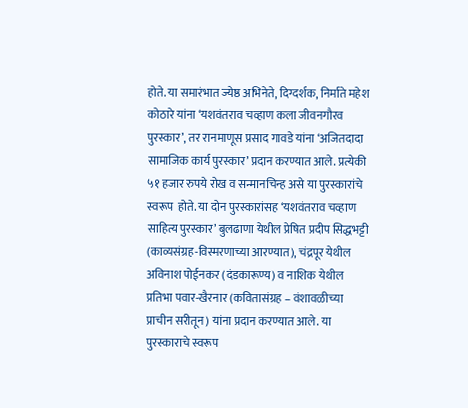होते. या समारंभात ज्येष्ठ अभिनेते, दिग्दर्शक, निर्माते महेश कोठारे यांना ‘यशवंतराव चव्हाण कला जीवनगौरव पुरस्कार’, तर रानमाणूस प्रसाद गावडे यांना ‘अजितदादा सामाजिक कार्य पुरस्कार’ प्रदान करण्यात आले. प्रत्येकी ५१ हजार रुपये रोख व सन्मानचिन्ह असे या पुरस्कारांचे स्वरूप  होते. या दोन पुरस्कारांसह ‘यशवंतराव चव्हाण साहित्य पुरस्कार’ बुलढाणा येथील प्रेषित प्रदीप सिद्धभट्टी (काव्यसंग्रह-विस्मरणाच्या आरण्यात), चंद्रपूर येथील अविनाश पोईनकर (दंडकारूण्य) व नाशिक येथील प्रतिभा पवार-खैरनार (कवितासंग्रह – वंशावळीच्या प्राचीन सरीतून) यांना प्रदान करण्यात आले. या पुरस्काराचे स्वरूप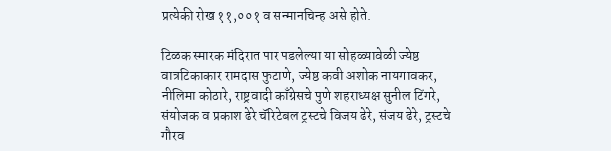प्रत्येकी रोख ११,००१ व सन्मानचिन्ह असे होते.

टिळक स्मारक मंदिरात पार पडलेल्या या सोहळ्यावेळी ज्येष्ठ वात्रटिकाकार रामदास फुटाणे, ज्येष्ठ कवी अशोक नायगावकर, नीलिमा कोठारे, राष्ट्रवादी काँग्रेसचे पुणे शहराध्यक्ष सुनील टिंगरे, संयोजक व प्रकाश ढेरे चॅरिटेबल ट्रस्टचे विजय ढेरे, संजय ढेरे, ट्रस्टचे गौरव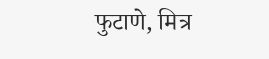फुटाणे, मित्र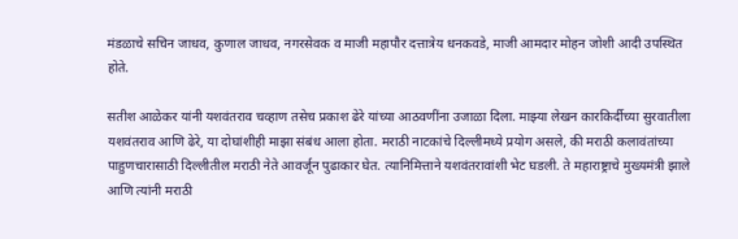मंडळाचे सचिन जाधव, कुणाल जाधव, नगरसेवक व माजी महापौर दत्तात्रेय धनकवडे, माजी आमदार मोहन जोशी आदी उपस्थित होते.

सतीश आळेकर यांनी यशवंतराव चव्हाण तसेच प्रकाश ढेरे यांच्या आठवणींना उजाळा दिला. माझ्या लेखन कारकिर्दीच्या सुरवातीला यशवंतराव आणि ढेरे, या दोघांशीही माझा संबंध आला होता. मराठी नाटकांचे दिल्लीमध्ये प्रयोग असले, की मराठी कलावंतांच्या पाहुणचारासाठी दिल्लीतील मराठी नेते आवर्जून पुढाकार घेत. त्यानिमित्ताने यशवंतरावांशी भेट घडली. ते महाराष्ट्राचे मुख्यमंत्री झाले आणि त्यांनी मराठी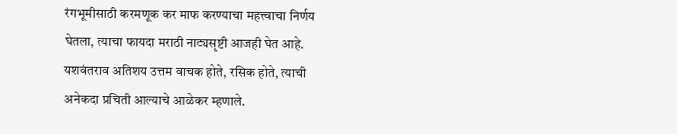रंगभूमीसाठी करमणूक कर माफ करण्याचा महत्त्वाचा निर्णय घेतला, त्याचा फायदा मराठी नाट्यसृष्टी आजही घेत आहे. यशवंतराव अतिशय उत्तम वाचक होते, रसिक होते, त्याची अनेकदा प्रचिती आल्याचे आळेकर म्हणाले.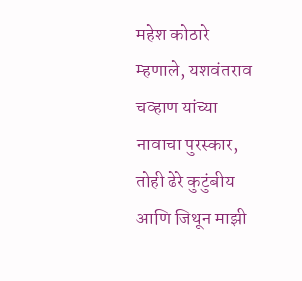महेश कोठारे म्हणाले, यशवंतराव चव्हाण यांच्या नावाचा पुरस्कार, तोही ढेरे कुटुंबीय आणि जिथून माझी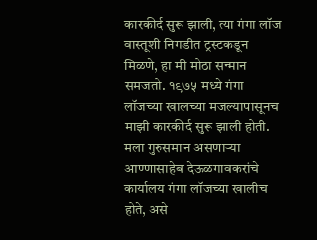कारकीर्द सुरू झाली, त्या गंगा लॉज वास्तूशी निगडीत ट्रस्टकडून मिळणे, हा मी मोठा सन्मान समजतो. १९७५ मध्ये गंगा लॉजच्या खालच्या मजल्यापासूनच माझी कारकीर्द सुरू झाली होती. मला गुरुसमान असणाऱ्या आण्णासाहेब देऊळगावकरांचे कार्यालय गंगा लॉजच्या खालीच होते, असे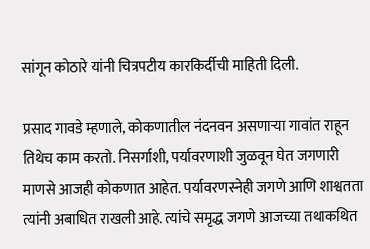सांगून कोठारे यांनी चित्रपटीय कारकिर्दीची माहिती दिली.

प्रसाद गावडे म्हणाले, कोकणातील नंदनवन असणाऱ्या गावांत राहून तिथेच काम करतो. निसर्गाशी, पर्यावरणाशी जुळवून घेत जगणारी माणसे आजही कोकणात आहेत. पर्यावरणस्नेही जगणे आणि शाश्वतता त्यांनी अबाधित राखली आहे. त्यांचे समृद्ध जगणे आजच्या तथाकथित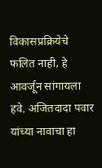विकासप्रक्रियेचे फलित नाही, हे आवर्जून सांगायला हवे. अजितदादा पवार यांच्या नावाचा हा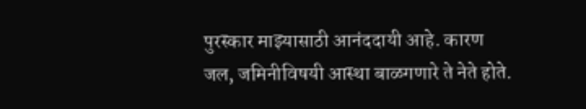पुरस्कार माझ्यासाठी आनंददायी आहे. कारण जल, जमिनीविषयी आस्था बाळगणारे ते नेते होते.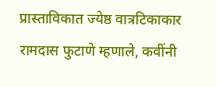प्रास्ताविकात ज्येष्ठ वात्रटिकाकार रामदास फुटाणे म्हणाले, कवींनी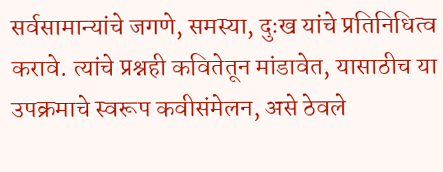सर्वसामान्यांचे जगणे, समस्या, दुःख यांचे प्रतिनिधित्व करावे. त्यांचे प्रश्नही कवितेतून मांडावेत, यासाठीच या उपक्रमाचे स्वरूप कवीसंमेलन, असे ठेवले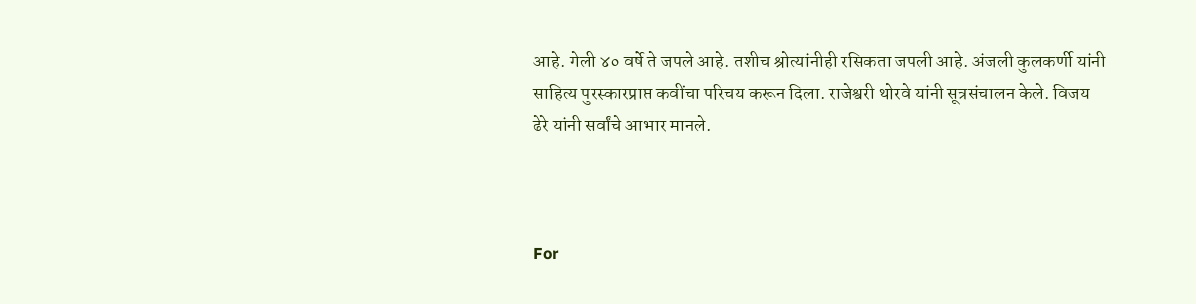आहे. गेली ४० वर्षे ते जपले आहे. तशीच श्रोत्यांनीही रसिकता जपली आहे. अंजली कुलकर्णी यांनी साहित्य पुरस्कारप्राप्त कवींचा परिचय करून दिला. राजेश्वरी थोरवे यांनी सूत्रसंचालन केले. विजय ढेरे यांनी सर्वांचे आभार मानले.



For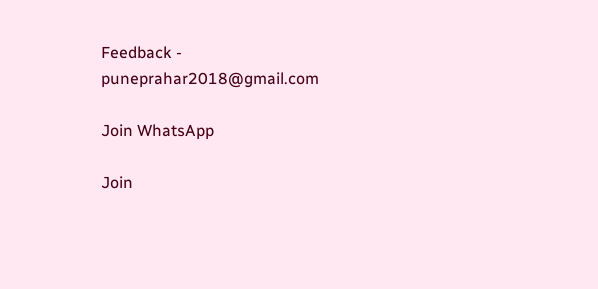Feedback - puneprahar2018@gmail.com

Join WhatsApp

Join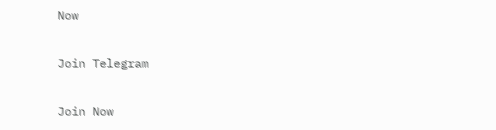Now

Join Telegram

Join Now